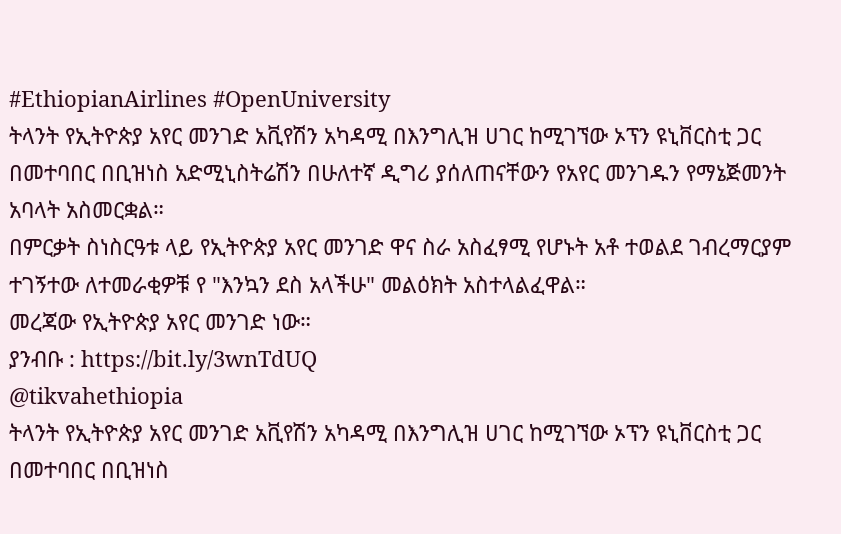#EthiopianAirlines #OpenUniversity
ትላንት የኢትዮጵያ አየር መንገድ አቪየሽን አካዳሚ በእንግሊዝ ሀገር ከሚገኘው ኦፕን ዩኒቨርስቲ ጋር በመተባበር በቢዝነስ አድሚኒስትሬሽን በሁለተኛ ዲግሪ ያሰለጠናቸውን የአየር መንገዱን የማኔጅመንት አባላት አስመርቋል።
በምርቃት ስነስርዓቱ ላይ የኢትዮጵያ አየር መንገድ ዋና ስራ አስፈፃሚ የሆኑት አቶ ተወልደ ገብረማርያም ተገኝተው ለተመራቂዎቹ የ "እንኳን ደስ አላችሁ" መልዕክት አስተላልፈዋል።
መረጃው የኢትዮጵያ አየር መንገድ ነው።
ያንብቡ : https://bit.ly/3wnTdUQ
@tikvahethiopia
ትላንት የኢትዮጵያ አየር መንገድ አቪየሽን አካዳሚ በእንግሊዝ ሀገር ከሚገኘው ኦፕን ዩኒቨርስቲ ጋር በመተባበር በቢዝነስ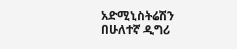አድሚኒስትሬሽን በሁለተኛ ዲግሪ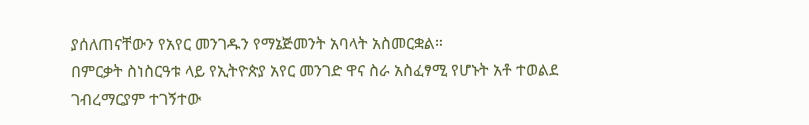ያሰለጠናቸውን የአየር መንገዱን የማኔጅመንት አባላት አስመርቋል።
በምርቃት ስነስርዓቱ ላይ የኢትዮጵያ አየር መንገድ ዋና ስራ አስፈፃሚ የሆኑት አቶ ተወልደ ገብረማርያም ተገኝተው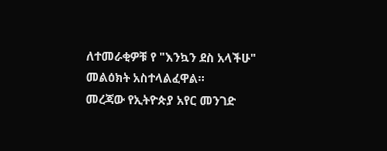ለተመራቂዎቹ የ "እንኳን ደስ አላችሁ" መልዕክት አስተላልፈዋል።
መረጃው የኢትዮጵያ አየር መንገድ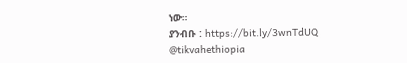ነው።
ያንብቡ : https://bit.ly/3wnTdUQ
@tikvahethiopia